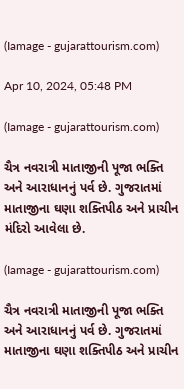(Iamage - gujarattourism.com)

Apr 10, 2024, 05:48 PM

(Iamage - gujarattourism.com)

ચૈત્ર નવરાત્રી માતાજીની પૂજા ભક્તિ અને આરાધાનનું પર્વ છે. ગુજરાતમાં માતાજીના ઘણા શક્તિપીઠ અને પ્રાચીન મંદિરો આવેલા છે.

(Iamage - gujarattourism.com)

ચૈત્ર નવરાત્રી માતાજીની પૂજા ભક્તિ અને આરાધાનનું પર્વ છે. ગુજરાતમાં માતાજીના ઘણા શક્તિપીઠ અને પ્રાચીન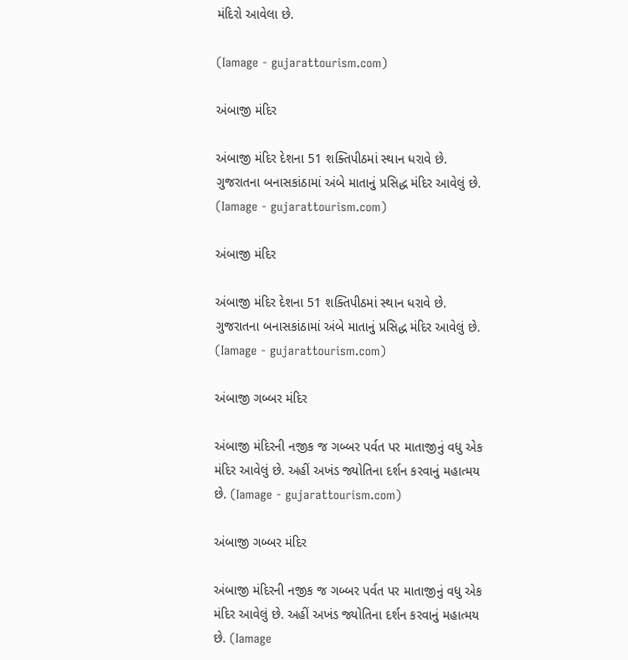મંદિરો આવેલા છે.

(Iamage - gujarattourism.com)

અંબાજી મંદિર

અંબાજી મંદિર દેશના 51 શક્તિપીઠમાં સ્થાન ધરાવે છે. ગુજરાતના બનાસકાંઠામાં અંબે માતાનું પ્રસિદ્ધ મંદિર આવેલું છે. (Iamage - gujarattourism.com)

અંબાજી મંદિર

અંબાજી મંદિર દેશના 51 શક્તિપીઠમાં સ્થાન ધરાવે છે. ગુજરાતના બનાસકાંઠામાં અંબે માતાનું પ્રસિદ્ધ મંદિર આવેલું છે. (Iamage - gujarattourism.com)

અંબાજી ગબ્બર મંદિર

અંબાજી મંદિરની નજીક જ ગબ્બર પર્વત પર માતાજીનું વધુ એક મંદિર આવેલું છે. અહીં અખંડ જ્યોતિના દર્શન કરવાનું મહાત્મય છે. (Iamage - gujarattourism.com)

અંબાજી ગબ્બર મંદિર

અંબાજી મંદિરની નજીક જ ગબ્બર પર્વત પર માતાજીનું વધુ એક મંદિર આવેલું છે. અહીં અખંડ જ્યોતિના દર્શન કરવાનું મહાત્મય છે. (Iamage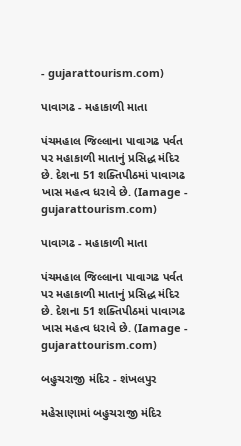- gujarattourism.com)

પાવાગઢ - મહાકાળી માતા

પંચમહાલ જિલ્લાના પાવાગઢ પર્વત પર મહાકાળી માતાનું પ્રસિદ્ધ મંદિર છે. દેશના 51 શક્તિપીઠમાં પાવાગઢ ખાસ મહત્વ ધરાવે છે. (Iamage - gujarattourism.com)

પાવાગઢ - મહાકાળી માતા

પંચમહાલ જિલ્લાના પાવાગઢ પર્વત પર મહાકાળી માતાનું પ્રસિદ્ધ મંદિર છે. દેશના 51 શક્તિપીઠમાં પાવાગઢ ખાસ મહત્વ ધરાવે છે. (Iamage - gujarattourism.com)

બહુચરાજી મંદિર - શંખલપુર

મહેસાણામાં બહુચરાજી મંદિર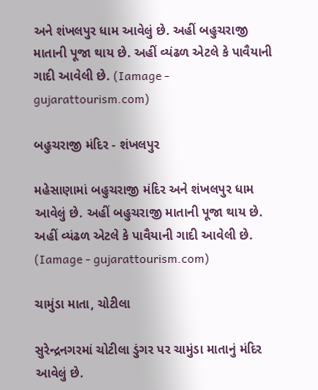અને શંખલપુર ધામ આવેલું છે. અહીં બહુચરાજી માતાની પૂજા થાય છે. અહીં વ્યંઢળ એટલે કે પાવૈયાની ગાદી આવેલી છે. (Iamage - gujarattourism.com)

બહુચરાજી મંદિર - શંખલપુર

મહેસાણામાં બહુચરાજી મંદિર અને શંખલપુર ધામ આવેલું છે. અહીં બહુચરાજી માતાની પૂજા થાય છે. અહીં વ્યંઢળ એટલે કે પાવૈયાની ગાદી આવેલી છે. (Iamage - gujarattourism.com)

ચામુંડા માતા, ચોટીલા

સુરેન્દ્રનગરમાં ચોટીલા ડુંગર પર ચામુંડા માતાનું મંદિર આવેલું છે.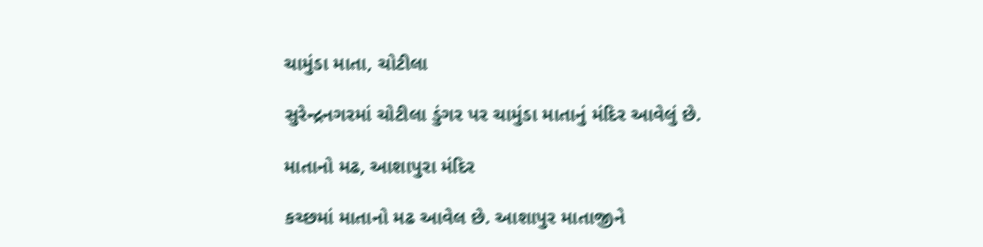ચામુંડા માતા, ચોટીલા

સુરેન્દ્રનગરમાં ચોટીલા ડુંગર પર ચામુંડા માતાનું મંદિર આવેલું છે.

માતાનો મઢ, આશાપુરા મંદિર

કચ્છમાં માતાનો મઢ આવેલ છે. આશાપુર માતાજીને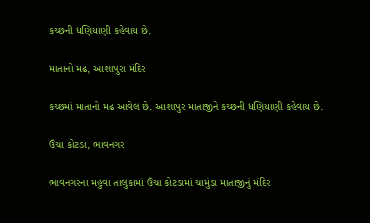કચ્છની ધણિયાણી કહેવાય છે.

માતાનો મઢ, આશાપુરા મંદિર

કચ્છમાં માતાનો મઢ આવેલ છે. આશાપુર માતાજીને કચ્છની ધણિયાણી કહેવાય છે.

ઉંચા કોટડા, ભાવનગર

ભાવનગરના મહુવા તાલુકામાં ઉંચા કોટડામાં ચામુંડા માતાજીનું મંદિર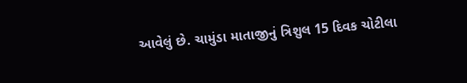આવેલું છે. ચામુંડા માતાજીનું ત્રિશુલ 15 દિવક ચોટીલા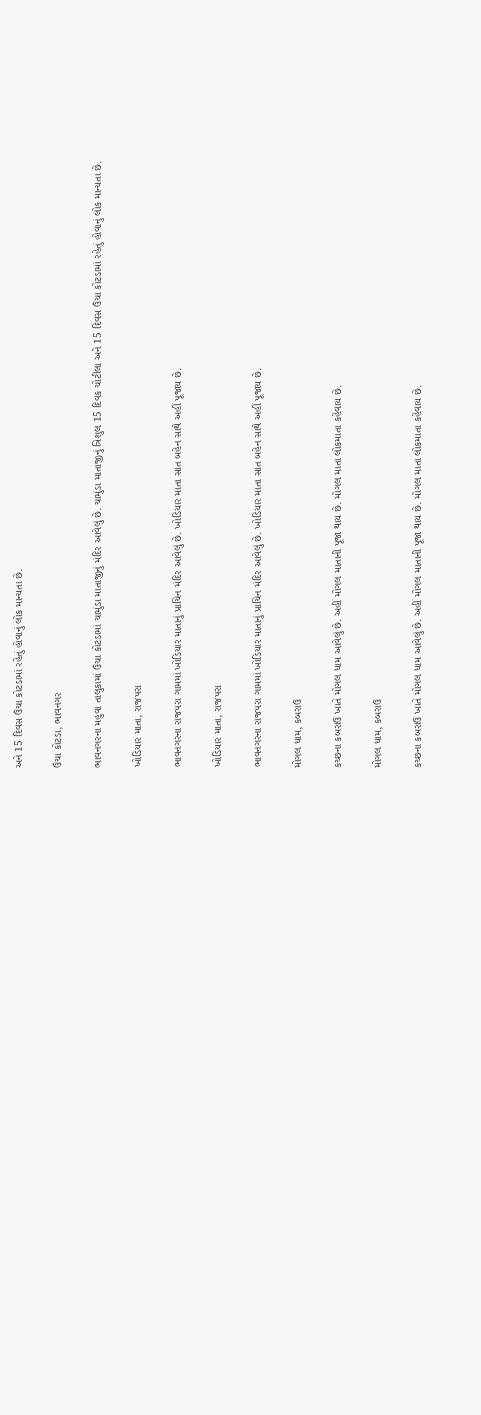અને 15 દિવસ ઉંચા કોટડામાં રહેતું હોવાનું લોક માન્યતા છે.

ઉંચા કોટડા, ભાવનગર

ભાવનગરના મહુવા તાલુકામાં ઉંચા કોટડામાં ચામુંડા માતાજીનું મંદિર આવેલું છે. ચામુંડા માતાજીનું ત્રિશુલ 15 દિવક ચોટીલા અને 15 દિવસ ઉંચા કોટડામાં રહેતું હોવાનું લોક માન્યતા છે.

ખોડિયાર માતા, રાજપરા

ભાવનગરના રાજપરા ગામમાં ખોડિયાર માતાનું પ્રાચિન મંદિર આવેલું છે. ખોડિયાર માતા સાત બહેન સાથે અહીં પૂજાય છે.

ખોડિયાર માતા, રાજપરા

ભાવનગરના રાજપરા ગામમાં ખોડિયાર માતાનું પ્રાચિન મંદિર આવેલું છે. ખોડિયાર માતા સાત બહેન સાથે અહીં પૂજાય છે.

મોગલ ધામ, કબરાઉ

કચ્છના કબરાઉ ખાતે મોગલ ધામ આવેલું છે. અહીં મોગલ માતાની પૂજા થાય છે. મોગલ માતા લોકમાતા કહેવાય છે.

મોગલ ધામ, કબરાઉ

કચ્છના કબરાઉ ખાતે મોગલ ધામ આવેલું છે. અહીં મોગલ માતાની પૂજા થાય છે. મોગલ માતા લોકમાતા કહેવાય છે.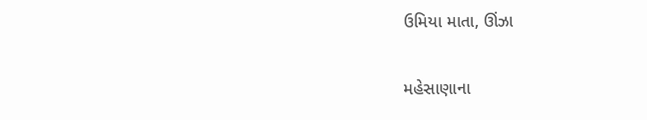ઉમિયા માતા, ઊંઝા

મહેસાણાના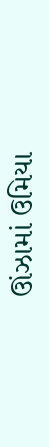ઊંઝામાં ઉમિયા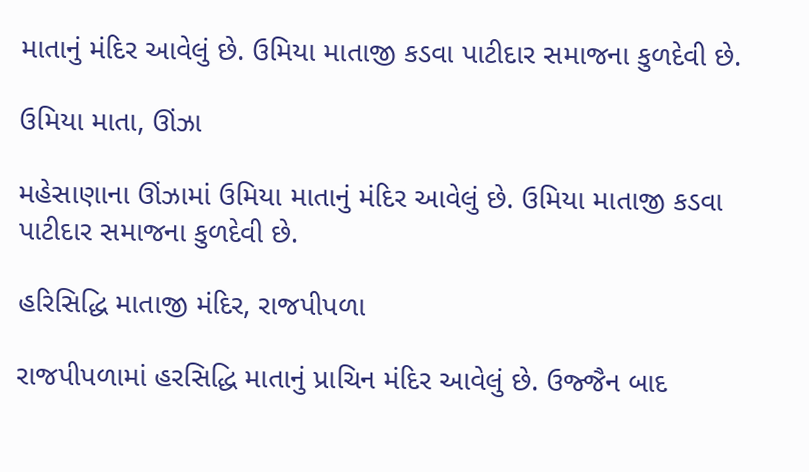માતાનું મંદિર આવેલું છે. ઉમિયા માતાજી કડવા પાટીદાર સમાજના કુળદેવી છે.

ઉમિયા માતા, ઊંઝા

મહેસાણાના ઊંઝામાં ઉમિયા માતાનું મંદિર આવેલું છે. ઉમિયા માતાજી કડવા પાટીદાર સમાજના કુળદેવી છે.

હરિસિદ્ધિ માતાજી મંદિર, રાજપીપળા

રાજપીપળામાં હરસિદ્ધિ માતાનું પ્રાચિન મંદિર આવેલું છે. ઉજ્જૈન બાદ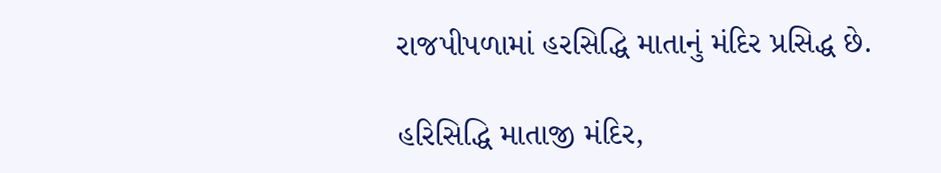રાજપીપળામાં હરસિદ્ધિ માતાનું મંદિર પ્રસિદ્ધ છે.

હરિસિદ્ધિ માતાજી મંદિર,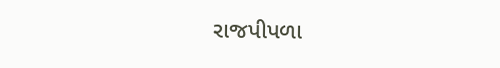રાજપીપળા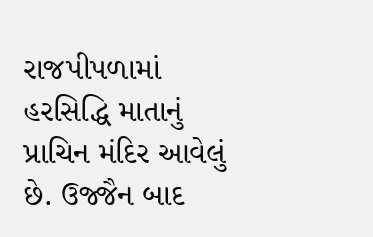રાજપીપળામાં હરસિદ્ધિ માતાનું પ્રાચિન મંદિર આવેલું છે. ઉજ્જૈન બાદ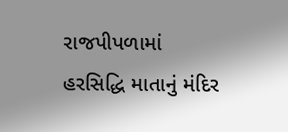રાજપીપળામાં હરસિદ્ધિ માતાનું મંદિર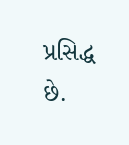પ્રસિદ્ધ છે.